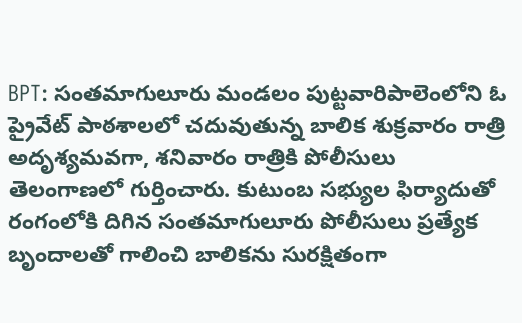BPT: సంతమాగులూరు మండలం పుట్టవారిపాలెంలోని ఓ ప్రైవేట్ పాఠశాలలో చదువుతున్న బాలిక శుక్రవారం రాత్రి అదృశ్యమవగా, శనివారం రాత్రికి పోలీసులు తెలంగాణలో గుర్తించారు. కుటుంబ సభ్యుల ఫిర్యాదుతో రంగంలోకి దిగిన సంతమాగులూరు పోలీసులు ప్రత్యేక బృందాలతో గాలించి బాలికను సురక్షితంగా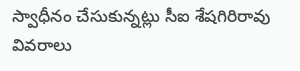స్వాధీనం చేసుకున్నట్లు సీఐ శేషగిరిరావు వివరాలు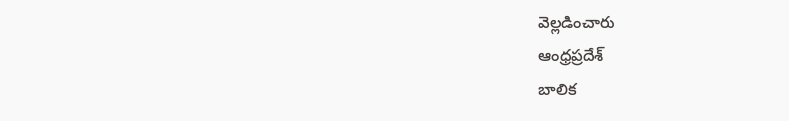వెల్లడించారు
ఆంధ్రప్రదేశ్
బాలిక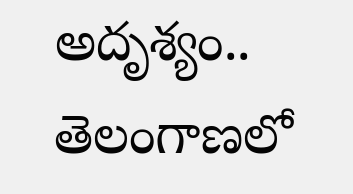అదృశ్యం.. తెలంగాణలో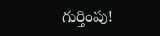గుర్తింపు!